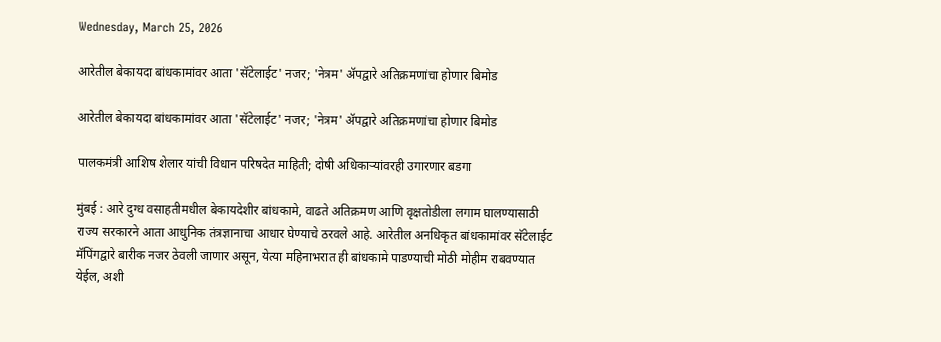Wednesday, March 25, 2026

आरेतील बेकायदा बांधकामांवर आता 'सॅटेलाईट' नजर; 'नेत्रम' ॲपद्वारे अतिक्रमणांचा होणार बिमोड

आरेतील बेकायदा बांधकामांवर आता 'सॅटेलाईट' नजर; 'नेत्रम' ॲपद्वारे अतिक्रमणांचा होणार बिमोड

पालकमंत्री आशिष शेलार यांची विधान परिषदेत माहिती; दोषी अधिकाऱ्यांवरही उगारणार बडगा

मुंबई : आरे दुग्ध वसाहतीमधील बेकायदेशीर बांधकामे, वाढते अतिक्रमण आणि वृक्षतोडीला लगाम घालण्यासाठी राज्य सरकारने आता आधुनिक तंत्रज्ञानाचा आधार घेण्याचे ठरवले आहे. आरेतील अनधिकृत बांधकामांवर सॅटेलाईट मॅपिंगद्वारे बारीक नजर ठेवली जाणार असून, येत्या महिनाभरात ही बांधकामे पाडण्याची मोठी मोहीम राबवण्यात येईल, अशी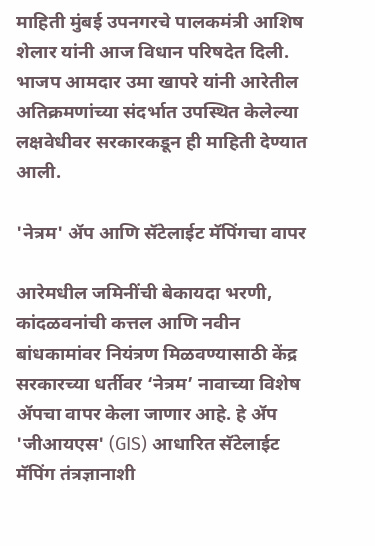माहिती मुंबई उपनगरचे पालकमंत्री आशिष शेलार यांनी आज विधान परिषदेत दिली. भाजप आमदार उमा खापरे यांनी आरेतील अतिक्रमणांच्या संदर्भात उपस्थित केलेल्या लक्षवेधीवर सरकारकडून ही माहिती देण्यात आली.

'नेत्रम' ॲप आणि सॅटेलाईट मॅपिंगचा वापर

आरेमधील जमिनींची बेकायदा भरणी, कांदळवनांची कत्तल आणि नवीन बांधकामांवर नियंत्रण मिळवण्यासाठी केंद्र सरकारच्या धर्तीवर ‘नेत्रम’ नावाच्या विशेष ॲपचा वापर केला जाणार आहे. हे ॲप 'जीआयएस' (GIS) आधारित सॅटेलाईट मॅपिंग तंत्रज्ञानाशी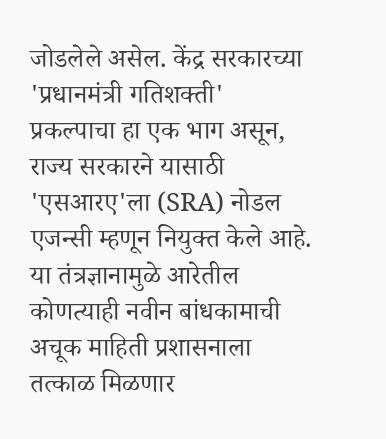जोडलेले असेल. केंद्र सरकारच्या 'प्रधानमंत्री गतिशक्ती' प्रकल्पाचा हा एक भाग असून, राज्य सरकारने यासाठी 'एसआरए'ला (SRA) नोडल एजन्सी म्हणून नियुक्त केले आहे. या तंत्रज्ञानामुळे आरेतील कोणत्याही नवीन बांधकामाची अचूक माहिती प्रशासनाला तत्काळ मिळणार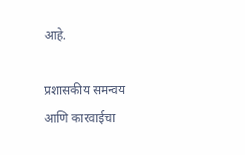आहे.

प्रशासकीय समन्वय आणि कारवाईचा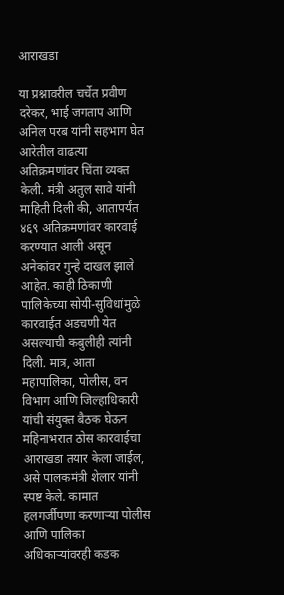आराखडा

या प्रश्नावरील चर्चेत प्रवीण दरेकर, भाई जगताप आणि अनिल परब यांनी सहभाग घेत आरेतील वाढत्या अतिक्रमणांवर चिंता व्यक्त केली. मंत्री अतुल सावे यांनी माहिती दिली की, आतापर्यंत ४६९ अतिक्रमणांवर कारवाई करण्यात आली असून अनेकांवर गुन्हे दाखल झाले आहेत. काही ठिकाणी पालिकेच्या सोयी-सुविधांमुळे कारवाईत अडचणी येत असल्याची कबुलीही त्यांनी दिली. मात्र, आता महापालिका, पोलीस, वन विभाग आणि जिल्हाधिकारी यांची संयुक्त बैठक घेऊन महिनाभरात ठोस कारवाईचा आराखडा तयार केला जाईल, असे पालकमंत्री शेलार यांनी स्पष्ट केले. कामात हलगर्जीपणा करणाऱ्या पोलीस आणि पालिका अधिकाऱ्यांवरही कडक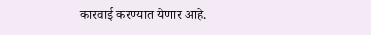कारवाई करण्यात येणार आहे.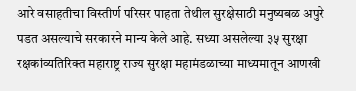आरे वसाहतीचा विस्तीर्ण परिसर पाहता तेथील सुरक्षेसाठी मनुष्यबळ अपुरे पडत असल्याचे सरकारने मान्य केले आहे. सध्या असलेल्या ३५ सुरक्षा रक्षकांव्यतिरिक्त महाराष्ट्र राज्य सुरक्षा महामंडळाच्या माध्यमातून आणखी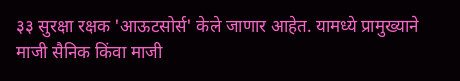३३ सुरक्षा रक्षक 'आऊटसोर्स' केले जाणार आहेत. यामध्ये प्रामुख्याने माजी सैनिक किंवा माजी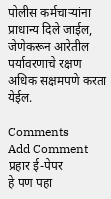पोलीस कर्मचाऱ्यांना प्राधान्य दिले जाईल, जेणेकरून आरेतील पर्यावरणाचे रक्षण अधिक सक्षमपणे करता येईल.

Comments
Add Comment
प्रहार ई-पेपर
हे पण पहा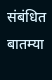संबंधित बातम्या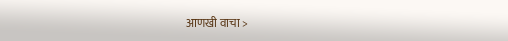आणखी वाचा >